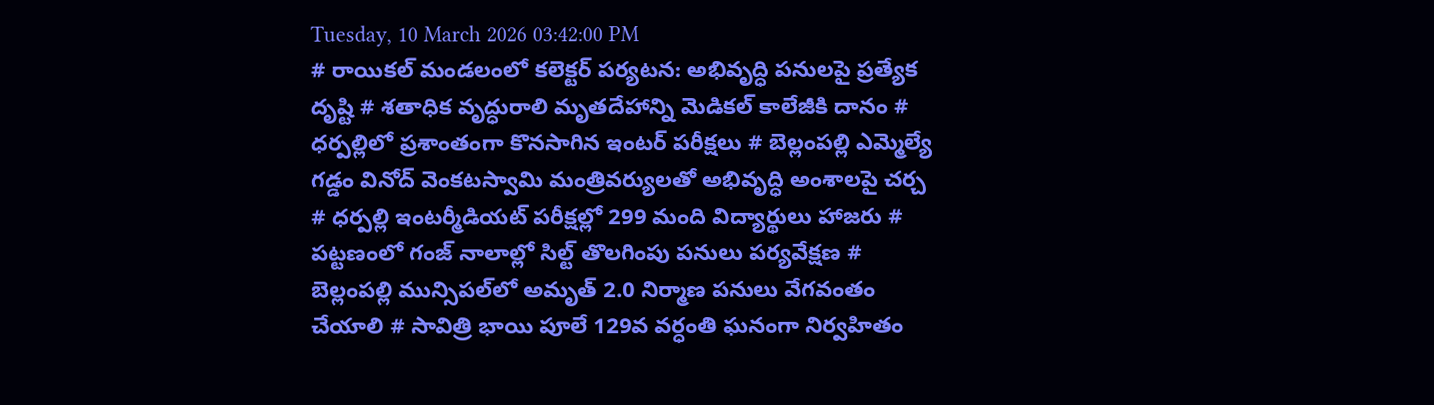Tuesday, 10 March 2026 03:42:00 PM
# రాయికల్ మండలంలో కలెక్టర్ పర్యటన: అభివృద్ధి పనులపై ప్రత్యేక దృష్టి # శతాధిక వృద్ధురాలి మృతదేహాన్ని మెడికల్ కాలేజీకి దానం # ధర్పల్లిలో ప్రశాంతంగా కొనసాగిన ఇంటర్ పరీక్షలు # బెల్లంపల్లి ఎమ్మెల్యే గడ్డం వినోద్ వెంకటస్వామి మంత్రివర్యులతో అభివృద్ధి అంశాలపై చర్చ # ధర్పల్లి ఇంటర్మీడియట్ పరీక్షల్లో 299 మంది విద్యార్థులు హాజరు # పట్టణంలో గంజ్ నాలాల్లో సిల్ట్ తొలగింపు పనులు పర్యవేక్షణ # బెల్లంపల్లి మున్సిపల్‌లో అమృత్ 2.0 నిర్మాణ పనులు వేగవంతం చేయాలి # సావిత్రి భాయి పూలే 129వ వర్ధంతి ఘనంగా నిర్వహితం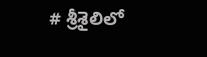# శ్రీశైలిలో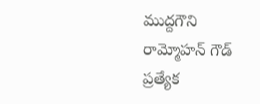ముద్దగౌని రామ్మోహన్ గౌడ్ ప్రత్యేక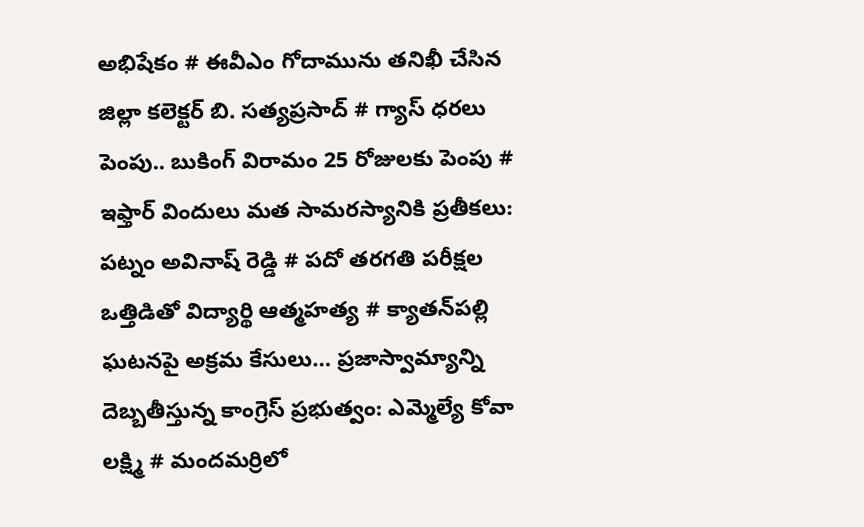అభిషేకం # ఈవీఎం గోదామును తనిఖీ చేసిన జిల్లా కలెక్టర్ బి. సత్యప్రసాద్ # గ్యాస్ ధరలు పెంపు.. బుకింగ్ విరామం 25 రోజులకు పెంపు # ఇఫ్తార్ విందులు మత సామరస్యానికి ప్రతీకలు: పట్నం అవినాష్ రెడ్డి # పదో తరగతి పరీక్షల ఒత్తిడితో విద్యార్థి ఆత్మహత్య # క్యాతన్‌పల్లి ఘటనపై అక్రమ కేసులు… ప్రజాస్వామ్యాన్ని దెబ్బతీస్తున్న కాంగ్రెస్ ప్రభుత్వం: ఎమ్మెల్యే కోవా లక్ష్మి # మందమర్రిలో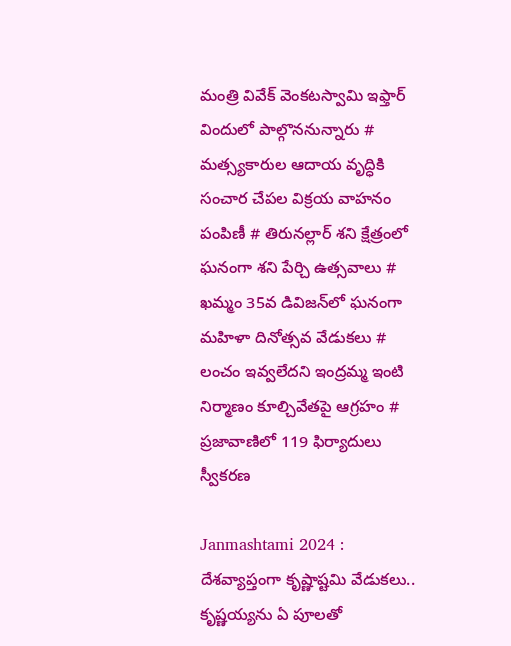మంత్రి వివేక్ వెంకటస్వామి ఇఫ్తార్ విందులో పాల్గొననున్నారు # మత్స్యకారుల ఆదాయ వృద్ధికి సంచార చేపల విక్రయ వాహనం పంపిణీ # తిరునల్లార్ శని క్షేత్రంలో ఘనంగా శని పేర్చి ఉత్సవాలు # ఖమ్మం 35వ డివిజన్‌లో ఘనంగా మహిళా దినోత్సవ వేడుకలు # లంచం ఇవ్వలేదని ఇంద్రమ్మ ఇంటి నిర్మాణం కూల్చివేతపై ఆగ్రహం # ప్రజావాణిలో 119 ఫిర్యాదులు స్వీకరణ

Janmashtami 2024 : దేశవ్యాప్తంగా కృష్ణాష్టమి వేడుకలు.. కృష్ణయ్యను ఏ పూలతో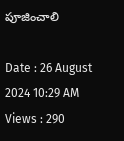పూజించాలి

Date : 26 August 2024 10:29 AM Views : 290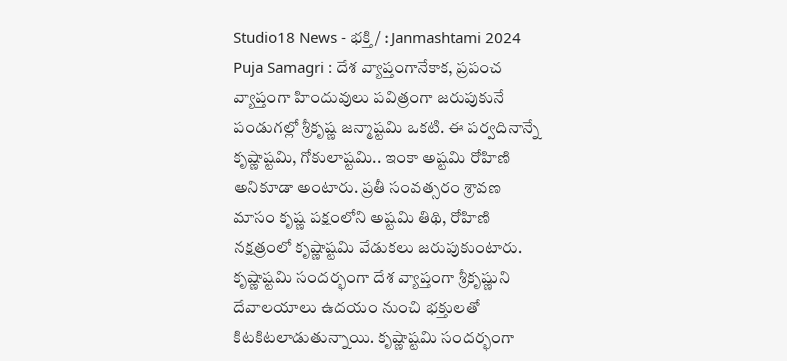Studio18 News - భక్తి / : Janmashtami 2024 Puja Samagri : దేశ వ్యాప్తంగానేకాక, ప్రపంచ వ్యాప్తంగా హిందువులు పవిత్రంగా జరుపుకునే పండుగల్లో శ్రీకృష్ణ జన్మాష్టమి ఒకటి. ఈ పర్వదినాన్నే కృష్ణాష్టమి, గోకులాష్టమి.. ఇంకా అష్టమి రోహిణి అనికూడా అంటారు. ప్రతీ సంవత్సరం శ్రావణ మాసం కృష్ణ పక్షంలోని అష్టమి తిథి, రోహిణి నక్షత్రంలో కృష్ణాష్టమి వేడుకలు జరుపుకుంటారు. కృష్ణాష్టమి సందర్భంగా దేశ వ్యాప్తంగా శ్రీకృష్ణుని దేవాలయాలు ఉదయం నుంచి భక్తులతో కిటకిటలాడుతున్నాయి. కృష్ణాష్టమి సందర్భంగా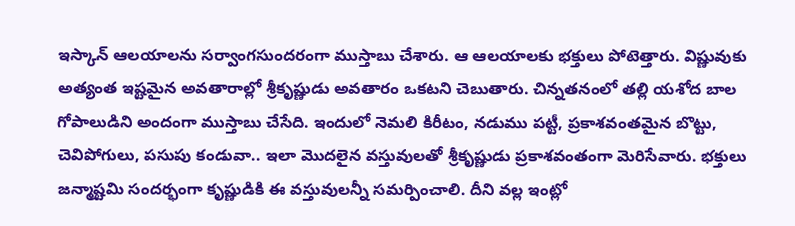ఇస్కాన్ ఆలయాలను సర్వాంగసుందరంగా ముస్తాబు చేశారు. ఆ ఆలయాలకు భక్తులు పోటెత్తారు. విష్ణువుకు అత్యంత ఇష్టమైన అవతారాల్లో శ్రీకృష్ణుడు అవతారం ఒకటని చెబుతారు. చిన్నతనంలో తల్లి యశోద బాల గోపాలుడిని అందంగా ముస్తాబు చేసేది. ఇందులో నెమలి కిరీటం, నడుము పట్టీ, ప్రకాశవంతమైన బొట్టు, చెవిపోగులు, పసుపు కండువా.. ఇలా మొదలైన వస్తువులతో శ్రీకృష్ణుడు ప్రకాశవంతంగా మెరిసేవారు. భక్తులు జన్మాష్టమి సందర్భంగా కృష్ణుడికి ఈ వస్తువులన్నీ సమర్పించాలి. దీని వల్ల ఇంట్లో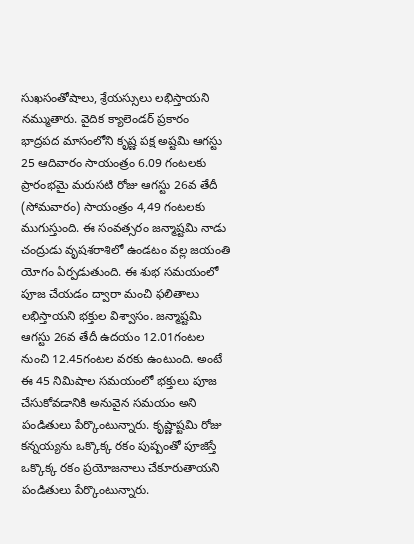సుఖసంతోషాలు, శ్రేయస్సులు లభిస్తాయని నమ్ముతారు. వైదిక క్యాలెండర్ ప్రకారం భాద్రపద మాసంలోని కృష్ణ పక్ష అష్టమి ఆగస్టు 25 ఆదివారం సాయంత్రం 6.09 గంటలకు ప్రారంభమై మరుసటి రోజు ఆగస్టు 26వ తేదీ (సోమవారం) సాయంత్రం 4,49 గంటలకు ముగుస్తుంది. ఈ సంవత్సరం జన్మాష్టమి నాడు చంద్రుడు వృషశరాశిలో ఉండటం వల్ల జయంతి యోగం ఏర్పడుతుంది. ఈ శుభ సమయంలో పూజ చేయడం ద్వారా మంచి ఫలితాలు లభిస్తాయని భక్తుల విశ్వాసం. జన్మాష్టమి ఆగస్టు 26వ తేదీ ఉదయం 12.01గంటల నుంచి 12.45గంటల వరకు ఉంటుంది. అంటే ఈ 45 నిమిషాల సమయంలో భక్తులు పూజ చేసుకోవడానికి అనువైన సమయం అని పండితులు పేర్కొంటున్నారు. కృష్ణాష్టమి రోజు కన్నయ్యను ఒక్కొక్క రకం పుష్పంతో పూజిస్తే ఒక్కొక్క రకం ప్రయోజనాలు చేకూరుతాయని పండితులు పేర్కొంటున్నారు.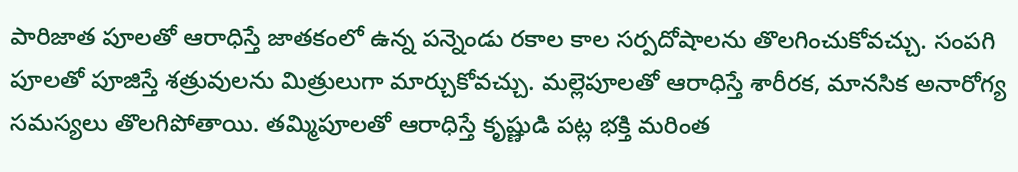పారిజాత పూలతో ఆరాధిస్తే జాతకంలో ఉన్న పన్నెండు రకాల కాల సర్పదోషాలను తొలగించుకోవచ్చు. సంపగి పూలతో పూజిస్తే శత్రువులను మిత్రులుగా మార్చుకోవచ్చు. మల్లెపూలతో ఆరాధిస్తే శారీరక, మానసిక అనారోగ్య సమస్యలు తొలగిపోతాయి. తమ్మిపూలతో ఆరాధిస్తే కృష్ణుడి పట్ల భక్తి మరింత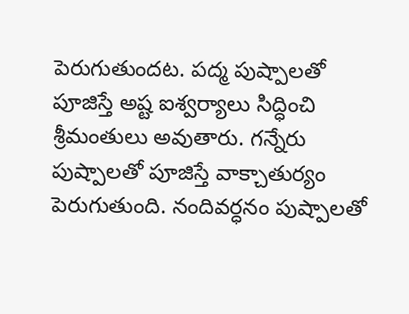పెరుగుతుందట. పద్మ పుష్పాలతో పూజిస్తే అష్ట ఐశ్వర్యాలు సిద్ధించి శ్రీమంతులు అవుతారు. గన్నేరు పుష్పాలతో పూజిస్తే వాక్చాతుర్యం పెరుగుతుంది. నందివర్ధనం పుష్పాలతో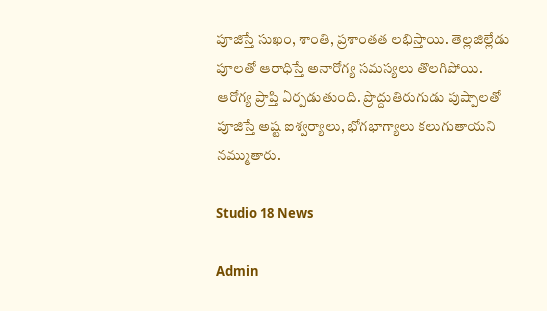పూజిస్తే సుఖం, శాంతి, ప్రశాంతత లభిస్తాయి. తెల్లజిల్లేడు పూలతో ఆరాధిస్తే అనారోగ్య సమస్యలు తొలగిపోయి. ఆరోగ్య ప్రాప్తి ఏర్పడుతుంది. ప్రొద్దుతిరుగుడు పుష్పాలతో పూజిస్తే అష్ట ఐశ్వర్యాలు, భోగభాగ్యాలు కలుగుతాయని నమ్ముతారు.

Studio 18 News

Admin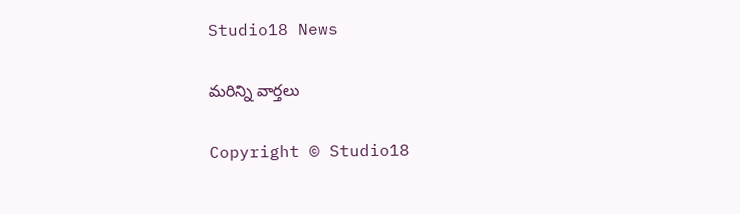Studio18 News

మరిన్ని వార్తలు

Copyright © Studio18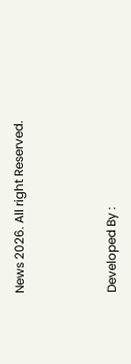News 2026. All right Reserved.



Developed By :